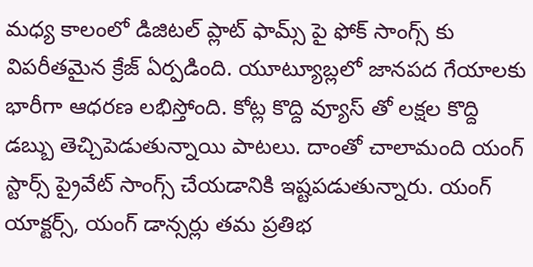మధ్య కాలంలో డిజిటల్ ప్లాట్ ఫామ్స్ పై ఫోక్ సాంగ్స్ కు విపరీతమైన క్రేజ్ ఏర్పడింది. యూట్యూబ్లలో జానపద గేయాలకు భారీగా ఆధరణ లభిస్తోంది. కోట్ల కొద్ది వ్యూస్ తో లక్షల కొద్ది డబ్బు తెచ్చిపెడుతున్నాయి పాటలు. దాంతో చాలామంది యంగ్ స్టార్స్ ప్రైవేట్ సాంగ్స్ చేయడానికి ఇష్టపడుతున్నారు. యంగ్ యాక్టర్స్, యంగ్ డాన్సర్లు తమ ప్రతిభ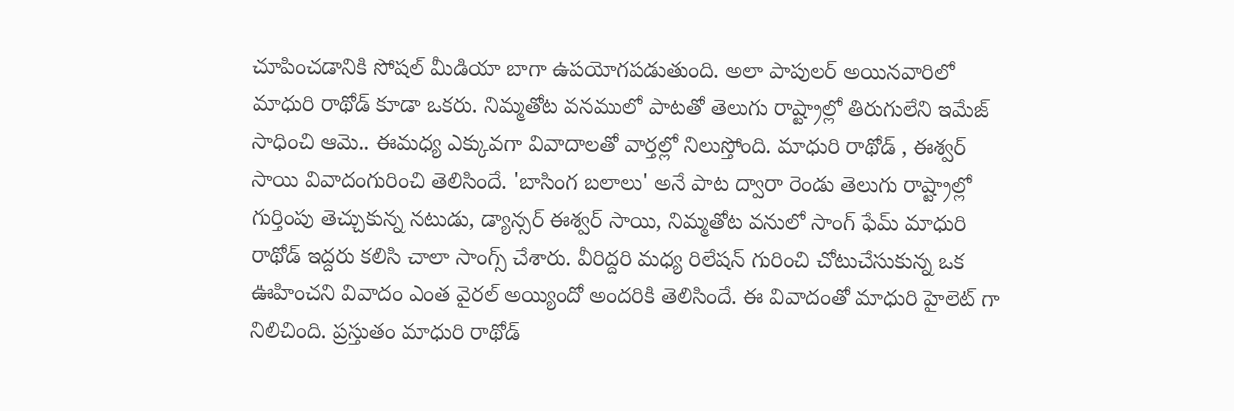చూపించడానికి సోషల్ మీడియా బాగా ఉపయోగపడుతుంది. అలా పాపులర్ అయినవారిలో మాధురి రాథోడ్ కూడా ఒకరు. నిమ్మతోట వనములో పాటతో తెలుగు రాష్ట్రాల్లో తిరుగులేని ఇమేజ్ సాధించి ఆమె.. ఈమధ్య ఎక్కువగా వివాదాలతో వార్తల్లో నిలుస్తోంది. మాధురి రాథోడ్ , ఈశ్వర్ సాయి వివాదంగురించి తెలిసిందే. 'బాసింగ బలాలు' అనే పాట ద్వారా రెండు తెలుగు రాష్ట్రాల్లో గుర్తింపు తెచ్చుకున్న నటుడు, డ్యాన్సర్ ఈశ్వర్ సాయి, నిమ్మతోట వనులో సాంగ్ ఫేమ్ మాధురి రాథోడ్ ఇద్దరు కలిసి చాలా సాంగ్స్ చేశారు. వీరిద్దరి మధ్య రిలేషన్ గురించి చోటుచేసుకున్న ఒక ఊహించని వివాదం ఎంత వైరల్ అయ్యిందో అందరికి తెలిసిందే. ఈ వివాదంతో మాధురి హైలెట్ గా నిలిచింది. ప్రస్తుతం మాధురి రాథోడ్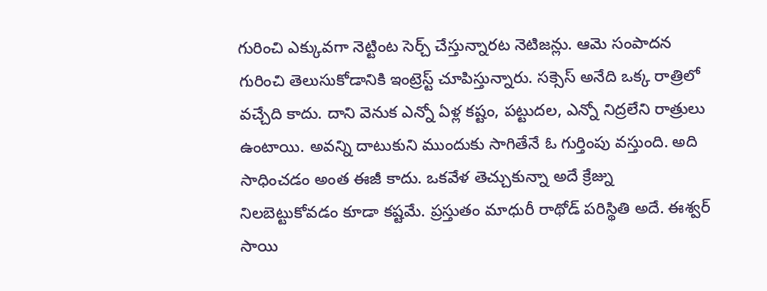గురించి ఎక్కువగా నెట్టింట సెర్చ్ చేస్తున్నారట నెటిజన్లు. ఆమె సంపాదన గురించి తెలుసుకోడానికి ఇంట్రెస్ట్ చూపిస్తున్నారు. సక్సెస్ అనేది ఒక్క రాత్రిలో వచ్చేది కాదు. దాని వెనుక ఎన్నో ఏళ్ల కష్టం, పట్టుదల, ఎన్నో నిద్రలేని రాత్రులు ఉంటాయి. అవన్ని దాటుకుని ముందుకు సాగితేనే ఓ గుర్తింపు వస్తుంది. అది సాధించడం అంత ఈజీ కాదు. ఒకవేళ తెచ్చుకున్నా అదే క్రేజ్ను నిలబెట్టుకోవడం కూడా కష్టమే. ప్రస్తుతం మాధురీ రాథోడ్ పరిస్థితి అదే. ఈశ్వర్ సాయి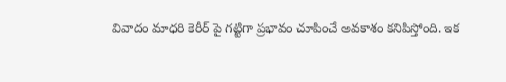వివాదం మాధరి కెరీర్ పై గట్టిగా ప్రభావం చూపించే అవకాశం కనిపిస్తోంది. ఇక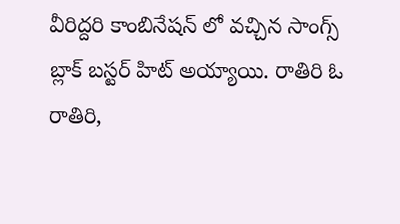వీరిద్దరి కాంబినేషన్ లో వచ్చిన సాంగ్స్ బ్లాక్ బస్టర్ హిట్ అయ్యాయి. రాతిరి ఓ రాతిరి,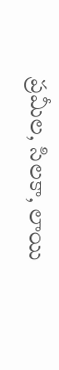ప్రమీల, సిలకా, లాయి